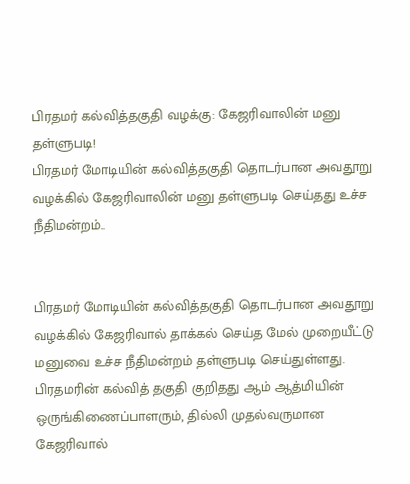பிரதமர் கல்வித்தகுதி வழக்கு: கேஜரிவாலின் மனு தள்ளுபடி!
பிரதமர் மோடியின் கல்வித்தகுதி தொடர்பான அவதூறு வழக்கில் கேஜரிவாலின் மனு தள்ளுபடி செய்தது உச்ச நீதிமன்றம்..


பிரதமர் மோடியின் கல்வித்தகுதி தொடர்பான அவதூறு வழக்கில் கேஜரிவால் தாக்கல் செய்த மேல் முறையீட்டு மனுவை உச்ச நீதிமன்றம் தள்ளுபடி செய்துள்ளது.
பிரதமரின் கல்வித் தகுதி குறிதது ஆம் ஆத்மியின் ஒருங்கிணைப்பாளரும், தில்லி முதல்வருமான கேஜரிவால்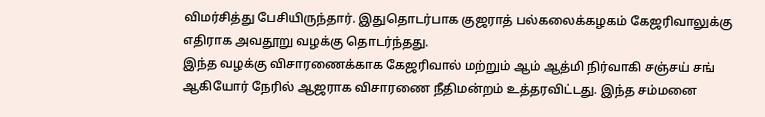விமர்சித்து பேசியிருந்தார். இதுதொடர்பாக குஜராத் பல்கலைக்கழகம் கேஜரிவாலுக்கு எதிராக அவதூறு வழக்கு தொடர்ந்தது.
இந்த வழக்கு விசாரணைக்காக கேஜரிவால் மற்றும் ஆம் ஆத்மி நிர்வாகி சஞ்சய் சங் ஆகியோர் நேரில் ஆஜராக விசாரணை நீதிமன்றம் உத்தரவிட்டது. இந்த சம்மனை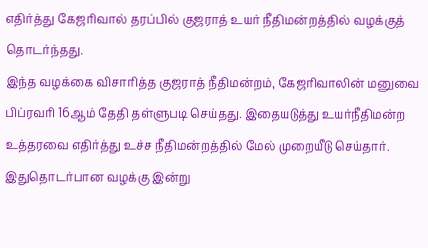எதிர்த்து கேஜரிவால் தரப்பில் குஜராத் உயர் நீதிமன்றத்தில் வழக்குத் தொடர்ந்தது.
இந்த வழக்கை விசாரித்த குஜராத் நீதிமன்றம், கேஜரிவாலின் மனுவை பிப்ரவரி 16ஆம் தேதி தள்ளுபடி செய்தது. இதையடுத்து உயர்நீதிமன்ற உத்தரவை எதிர்த்து உச்ச நீதிமன்றத்தில் மேல் முறையீடு செய்தார்.
இதுதொடர்பான வழக்கு இன்று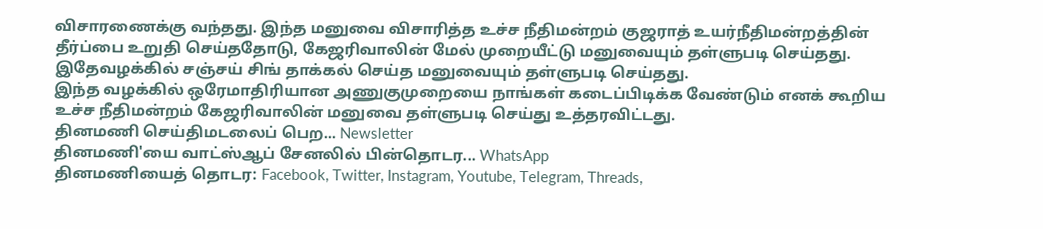விசாரணைக்கு வந்தது. இந்த மனுவை விசாரித்த உச்ச நீதிமன்றம் குஜராத் உயர்நீதிமன்றத்தின் தீர்ப்பை உறுதி செய்ததோடு, கேஜரிவாலின் மேல் முறையீட்டு மனுவையும் தள்ளுபடி செய்தது. இதேவழக்கில் சஞ்சய் சிங் தாக்கல் செய்த மனுவையும் தள்ளுபடி செய்தது.
இந்த வழக்கில் ஒரேமாதிரியான அணுகுமுறையை நாங்கள் கடைப்பிடிக்க வேண்டும் எனக் கூறிய உச்ச நீதிமன்றம் கேஜரிவாலின் மனுவை தள்ளுபடி செய்து உத்தரவிட்டது.
தினமணி செய்திமடலைப் பெற... Newsletter
தினமணி'யை வாட்ஸ்ஆப் சேனலில் பின்தொடர... WhatsApp
தினமணியைத் தொடர: Facebook, Twitter, Instagram, Youtube, Telegram, Threads,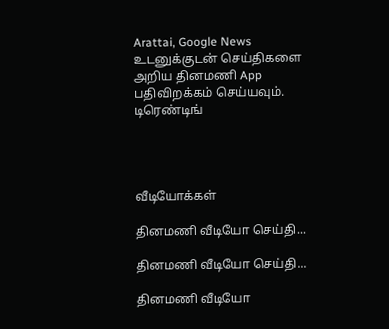Arattai, Google News
உடனுக்குடன் செய்திகளை அறிய தினமணி App பதிவிறக்கம் செய்யவும்.
டிரெண்டிங்




வீடியோக்கள்

தினமணி வீடியோ செய்தி...

தினமணி வீடியோ செய்தி...

தினமணி வீடியோ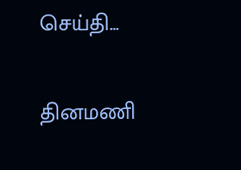செய்தி...

தினமணி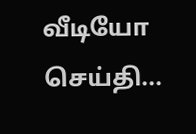வீடியோ செய்தி...